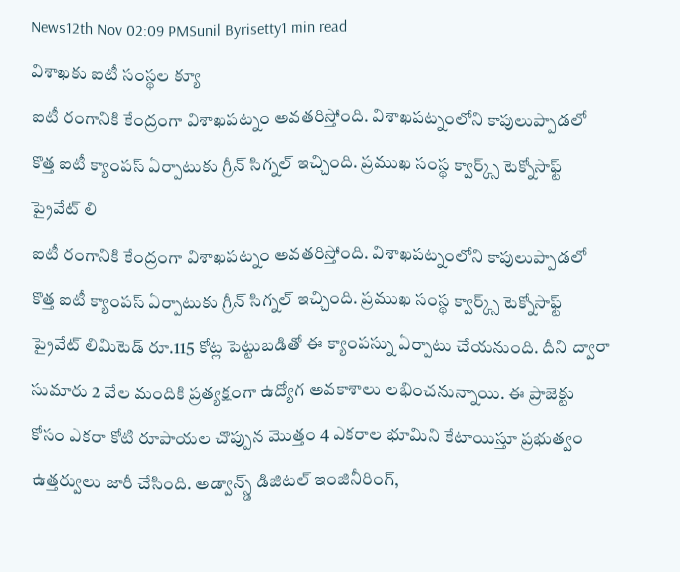News12th Nov 02:09 PMSunil Byrisetty1 min read
విశాఖకు ఐటీ సంస్థల క్యూ
ఐటీ రంగానికి కేంద్రంగా విశాఖపట్నం అవతరిస్తోంది. విశాఖపట్నంలోని కాపులుప్పాడలో కొత్త ఐటీ క్యాంపస్ ఏర్పాటుకు గ్రీన్ సిగ్నల్ ఇచ్చింది. ప్రముఖ సంస్థ క్వార్క్స్ టెక్నోసాఫ్ట్ ప్రైవేట్ లి
ఐటీ రంగానికి కేంద్రంగా విశాఖపట్నం అవతరిస్తోంది. విశాఖపట్నంలోని కాపులుప్పాడలో కొత్త ఐటీ క్యాంపస్ ఏర్పాటుకు గ్రీన్ సిగ్నల్ ఇచ్చింది. ప్రముఖ సంస్థ క్వార్క్స్ టెక్నోసాఫ్ట్ ప్రైవేట్ లిమిటెడ్ రూ.115 కోట్ల పెట్టుబడితో ఈ క్యాంపస్ను ఏర్పాటు చేయనుంది. దీని ద్వారా సుమారు 2 వేల మందికి ప్రత్యక్షంగా ఉద్యోగ అవకాశాలు లభించనున్నాయి. ఈ ప్రాజెక్టు కోసం ఎకరా కోటి రూపాయల చొప్పున మొత్తం 4 ఎకరాల భూమిని కేటాయిస్తూ ప్రభుత్వం ఉత్తర్వులు జారీ చేసింది. అడ్వాన్స్డ్ డిజిటల్ ఇంజినీరింగ్,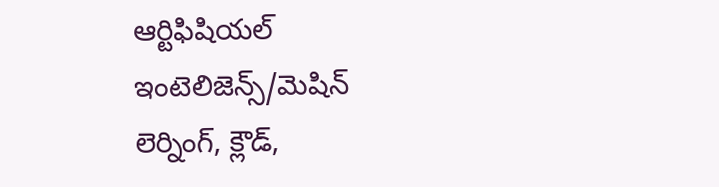ఆర్టిఫిషియల్ ఇంటెలిజెన్స్/మెషిన్ లెర్నింగ్, క్లౌడ్,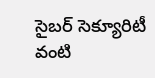సైబర్ సెక్యూరిటీ వంటి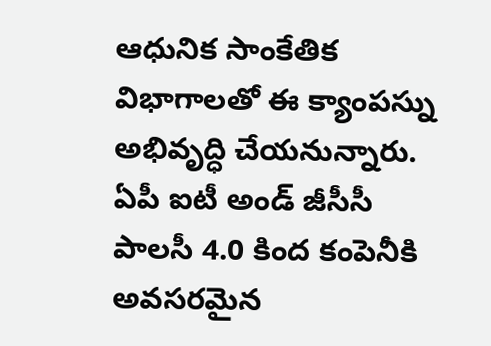ఆధునిక సాంకేతిక విభాగాలతో ఈ క్యాంపస్ను అభివృద్ధి చేయనున్నారు. ఏపీ ఐటీ అండ్ జీసీసీ పాలసీ 4.0 కింద కంపెనీకి అవసరమైన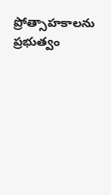ప్రోత్సాహకాలను ప్రభుత్వం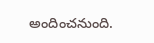అందించనుంది.